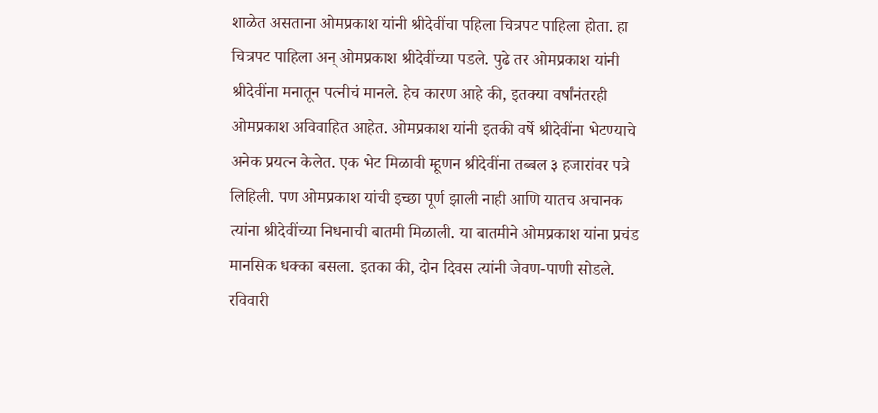शाळेत असताना ओमप्रकाश यांनी श्रीदेवींचा पहिला चित्रपट पाहिला होता. हा चित्रपट पाहिला अन् ओमप्रकाश श्रीदेवींच्या पडले. पुढे तर ओमप्रकाश यांनी श्रीदेवींना मनातून पत्नीचं मानले. हेच कारण आहे की, इतक्या वर्षांनंतरही ओमप्रकाश अविवाहित आहेत. ओमप्रकाश यांनी इतकी वर्षे श्रीदेवींना भेटण्याचे अनेक प्रयत्न केलेत. एक भेट मिळावी म्हूणन श्रीदेवींना तब्बल ३ हजारांवर पत्रे लिहिली. पण ओमप्रकाश यांची इच्छा पूर्ण झाली नाही आणि यातच अचानक त्यांना श्रीदेवींच्या निधनाची बातमी मिळाली. या बातमीने ओमप्रकाश यांना प्रचंड मानसिक धक्का बसला. इतका की, दोन दिवस त्यांनी जेवण-पाणी सोडले. रविवारी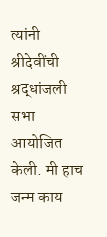त्यांनी श्रीदेवींची श्रद्धांजली सभा आयोजित केली. मी हाच जन्म काय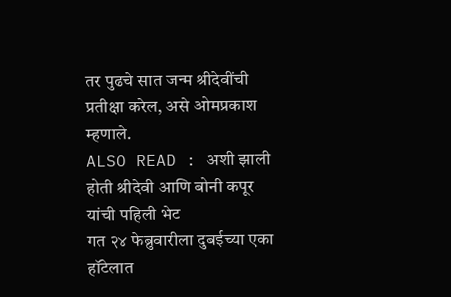तर पुढचे सात जन्म श्रीदेवींची प्रतीक्षा करेल, असे ओमप्रकाश म्हणाले.
ALSO READ : अशी झाली होती श्रीदेवी आणि बोनी कपूर यांची पहिली भेट
गत २४ फेब्रुवारीला दुबईच्या एका हॉटेलात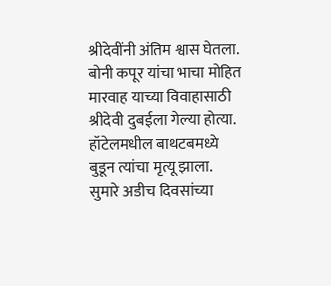श्रीदेवींनी अंतिम श्वास घेतला. बोनी कपूर यांचा भाचा मोहित मारवाह याच्या विवाहासाठी श्रीदेवी दुबईला गेल्या होत्या. हॉटेलमधील बाथटबमध्ये बुडून त्यांचा मृत्यू झाला. सुमारे अडीच दिवसांच्या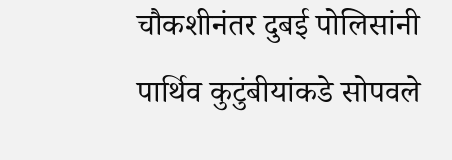चौकशीनंतर दुबई पोलिसांनी पार्थिव कुटुंबीयांकडे सोपवले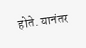होते. यानंतर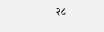२८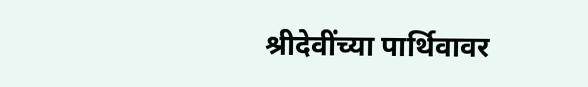श्रीदेवींच्या पार्थिवावर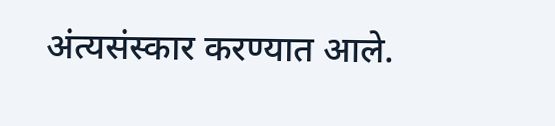अंत्यसंस्कार करण्यात आले.